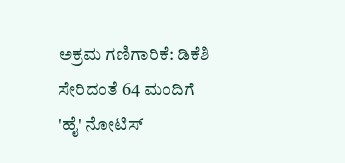ಅಕ್ರಮ ಗಣಿಗಾರಿಕೆ: ಡಿಕೆಶಿ ಸೇರಿದಂತೆ 64 ಮಂದಿಗೆ 'ಹೈ' ನೋಟಿಸ್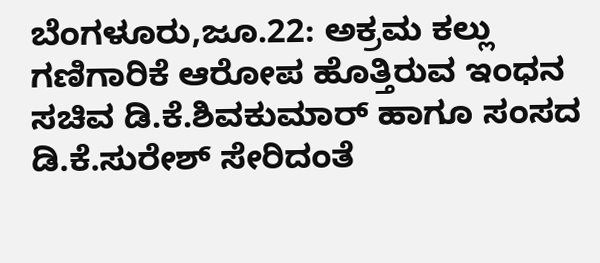ಬೆಂಗಳೂರು,ಜೂ.22: ಅಕ್ರಮ ಕಲ್ಲು ಗಣಿಗಾರಿಕೆ ಆರೋಪ ಹೊತ್ತಿರುವ ಇಂಧನ ಸಚಿವ ಡಿ.ಕೆ.ಶಿವಕುಮಾರ್ ಹಾಗೂ ಸಂಸದ ಡಿ.ಕೆ.ಸುರೇಶ್ ಸೇರಿದಂತೆ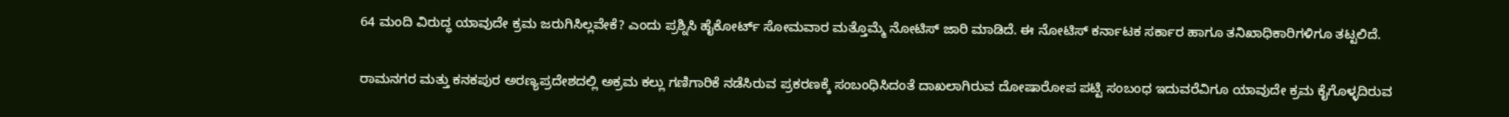64 ಮಂದಿ ವಿರುದ್ಧ ಯಾವುದೇ ಕ್ರಮ ಜರುಗಿಸಿಲ್ಲವೇಕೆ? ಎಂದು ಪ್ರಶ್ನಿಸಿ ಹೈಕೋರ್ಟ್ ಸೋಮವಾರ ಮತ್ತೊಮ್ಮೆ ನೋಟಿಸ್ ಜಾರಿ ಮಾಡಿದೆ. ಈ ನೋಟಿಸ್ ಕರ್ನಾಟಕ ಸರ್ಕಾರ ಹಾಗೂ ತನಿಖಾಧಿಕಾರಿಗಳಿಗೂ ತಟ್ಟಲಿದೆ.

ರಾಮನಗರ ಮತ್ತು ಕನಕಪುರ ಅರಣ್ಯಪ್ರದೇಶದಲ್ಲಿ ಅಕ್ರಮ ಕಲ್ಲು ಗಣಿಗಾರಿಕೆ ನಡೆಸಿರುವ ಪ್ರಕರಣಕ್ಕೆ ಸಂಬಂಧಿಸಿದಂತೆ ದಾಖಲಾಗಿರುವ ದೋಷಾರೋಪ ಪಟ್ಟಿ ಸಂಬಂಧ ಇದುವರೆವಿಗೂ ಯಾವುದೇ ಕ್ರಮ ಕೈಗೊಳ್ಳದಿರುವ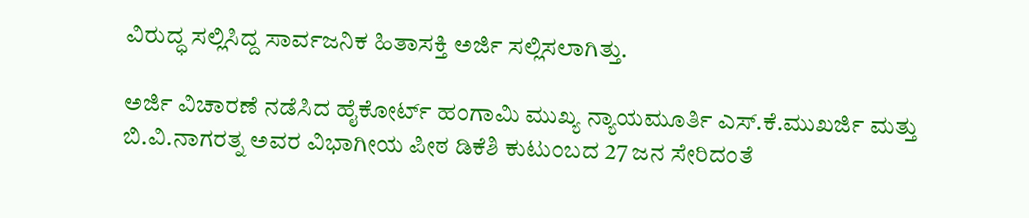ವಿರುದ್ಧ ಸಲ್ಲಿಸಿದ್ದ ಸಾರ್ವಜನಿಕ ಹಿತಾಸಕ್ತಿ ಅರ್ಜಿ ಸಲ್ಲಿಸಲಾಗಿತ್ತು.

ಅರ್ಜಿ ವಿಚಾರಣೆ ನಡೆಸಿದ ಹೈಕೋರ್ಟ್ ಹಂಗಾಮಿ ಮುಖ್ಯ ನ್ಯಾಯಮೂರ್ತಿ ಎಸ್.ಕೆ.ಮುಖರ್ಜಿ ಮತ್ತು ಬಿ.ವಿ.ನಾಗರತ್ನ ಅವರ ವಿಭಾಗೀಯ ಪೀಠ ಡಿಕೆಶಿ ಕುಟುಂಬದ 27 ಜನ ಸೇರಿದಂತೆ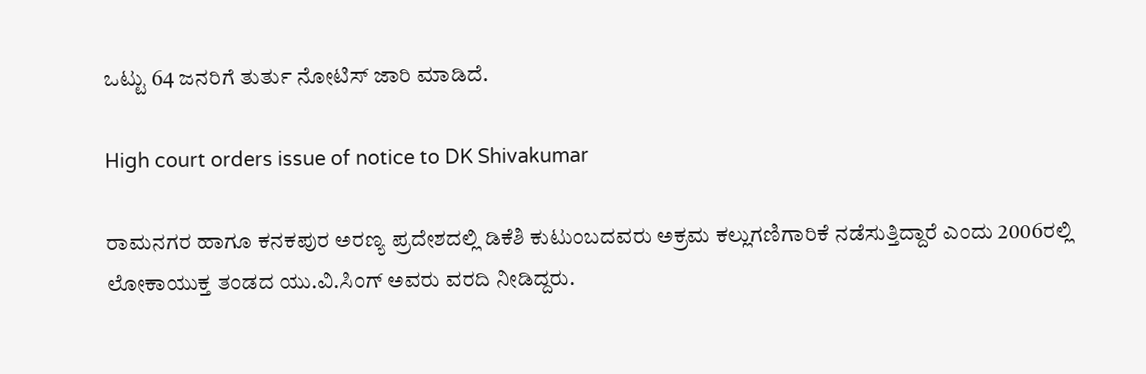ಒಟ್ಟು 64 ಜನರಿಗೆ ತುರ್ತು ನೋಟಿಸ್ ಜಾರಿ ಮಾಡಿದೆ.

High court orders issue of notice to DK Shivakumar

ರಾಮನಗರ ಹಾಗೂ ಕನಕಪುರ ಅರಣ್ಯ ಪ್ರದೇಶದಲ್ಲಿ ಡಿಕೆಶಿ ಕುಟುಂಬದವರು ಅಕ್ರಮ ಕಲ್ಲುಗಣಿಗಾರಿಕೆ ನಡೆಸುತ್ತಿದ್ದಾರೆ ಎಂದು 2006ರಲ್ಲಿ ಲೋಕಾಯುಕ್ತ ತಂಡದ ಯು.ವಿ.ಸಿಂಗ್ ಅವರು ವರದಿ ನೀಡಿದ್ದರು.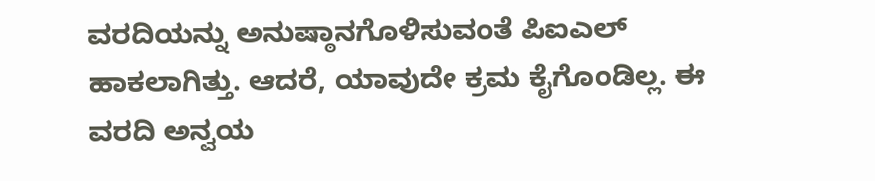ವರದಿಯನ್ನು ಅನುಷ್ಠಾನಗೊಳಿಸುವಂತೆ ಪಿಐಎಲ್ ಹಾಕಲಾಗಿತ್ತು. ಆದರೆ, ಯಾವುದೇ ಕ್ರಮ ಕೈಗೊಂಡಿಲ್ಲ. ಈ ವರದಿ ಅನ್ವಯ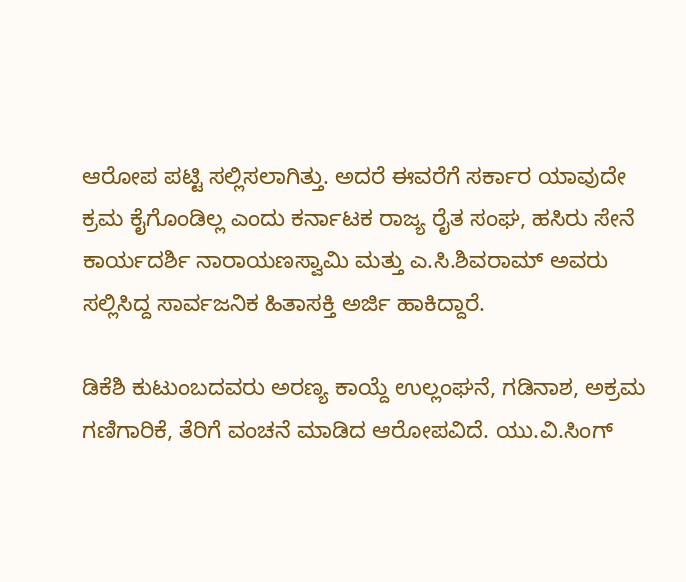ಆರೋಪ ಪಟ್ಟಿ ಸಲ್ಲಿಸಲಾಗಿತ್ತು. ಅದರೆ ಈವರೆಗೆ ಸರ್ಕಾರ ಯಾವುದೇ ಕ್ರಮ ಕೈಗೊಂಡಿಲ್ಲ ಎಂದು ಕರ್ನಾಟಕ ರಾಜ್ಯ ರೈತ ಸಂಘ, ಹಸಿರು ಸೇನೆ ಕಾರ್ಯದರ್ಶಿ ನಾರಾಯಣಸ್ವಾಮಿ ಮತ್ತು ಎ.ಸಿ.ಶಿವರಾಮ್ ಅವರು ಸಲ್ಲಿಸಿದ್ದ ಸಾರ್ವಜನಿಕ ಹಿತಾಸಕ್ತಿ ಅರ್ಜಿ ಹಾಕಿದ್ದಾರೆ.

ಡಿಕೆಶಿ ಕುಟುಂಬದವರು ಅರಣ್ಯ ಕಾಯ್ದೆ ಉಲ್ಲಂಘನೆ, ಗಡಿನಾಶ, ಅಕ್ರಮ ಗಣಿಗಾರಿಕೆ, ತೆರಿಗೆ ವಂಚನೆ ಮಾಡಿದ ಆರೋಪವಿದೆ. ಯು.ವಿ.ಸಿಂಗ್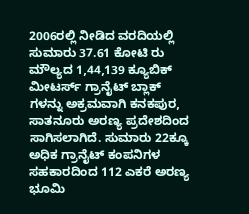2006ರಲ್ಲಿ ನೀಡಿದ ವರದಿಯಲ್ಲಿ ಸುಮಾರು 37.61 ಕೋಟಿ ರು ಮೌಲ್ಯದ 1,44,139 ಕ್ಯೂಬಿಕ್ ಮೀಟರ್ಸ್ ಗ್ರಾನೈಟ್ ಬ್ಲಾಕ್ ಗಳನ್ನು ಅಕ್ರಮವಾಗಿ ಕನಕಪುರ, ಸಾತನೂರು ಅರಣ್ಯ ಪ್ರದೇಶದಿಂದ ಸಾಗಿಸಲಾಗಿದೆ. ಸುಮಾರು 22ಕ್ಕೂ ಅಧಿಕ ಗ್ರಾನೈಟ್ ಕಂಪನಿಗಳ ಸಹಕಾರದಿಂದ 112 ಎಕರೆ ಅರಣ್ಯ ಭೂಮಿ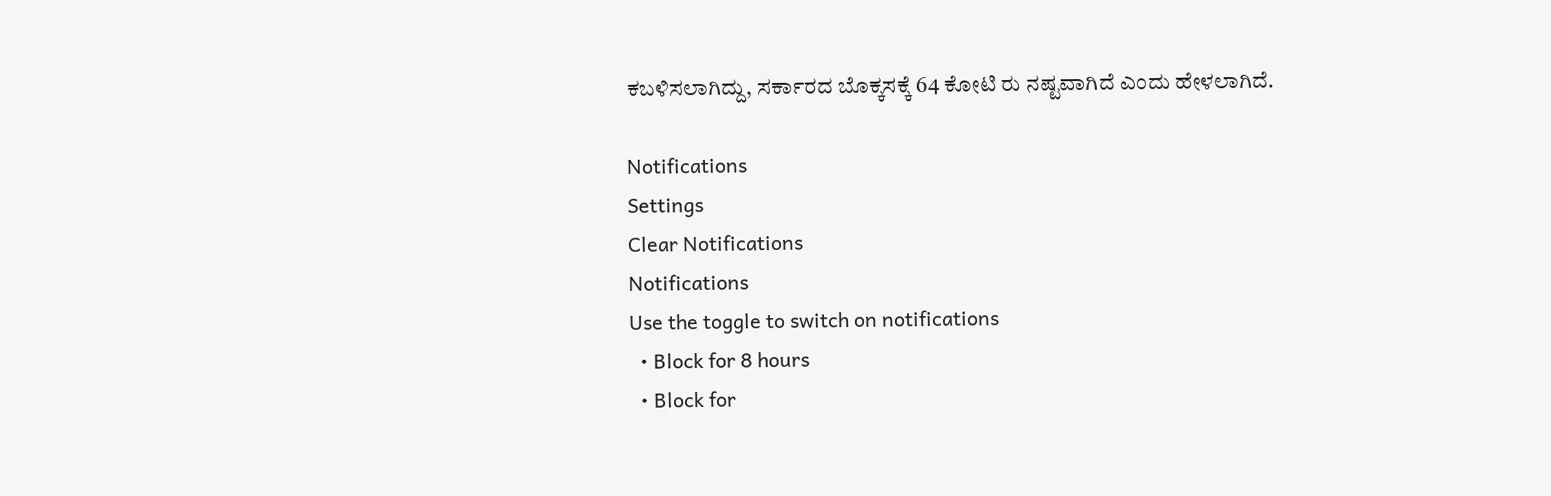ಕಬಳಿಸಲಾಗಿದ್ದು, ಸರ್ಕಾರದ ಬೊಕ್ಕಸಕ್ಕೆ 64 ಕೋಟಿ ರು ನಷ್ಟವಾಗಿದೆ ಎಂದು ಹೇಳಲಾಗಿದೆ.

Notifications
Settings
Clear Notifications
Notifications
Use the toggle to switch on notifications
  • Block for 8 hours
  • Block for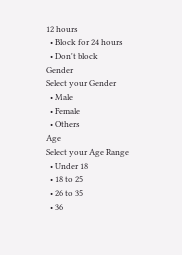12 hours
  • Block for 24 hours
  • Don't block
Gender
Select your Gender
  • Male
  • Female
  • Others
Age
Select your Age Range
  • Under 18
  • 18 to 25
  • 26 to 35
  • 36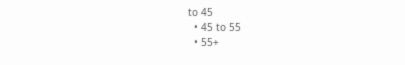to 45
  • 45 to 55
  • 55+